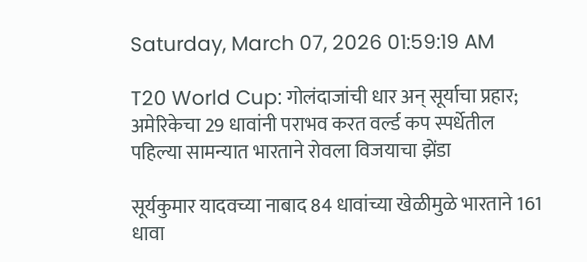Saturday, March 07, 2026 01:59:19 AM

T20 World Cup: गोलंदाजांची धार अन् सूर्याचा प्रहार; अमेरिकेचा 29 धावांनी पराभव करत वर्ल्ड कप स्पर्धेतील पहिल्या सामन्यात भारताने रोवला विजयाचा झेंडा

सूर्यकुमार यादवच्या नाबाद 84 धावांच्या खेळीमुळे भारताने 161 धावा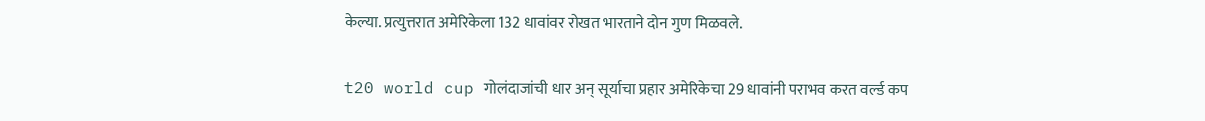केल्या. प्रत्युत्तरात अमेरिकेला 132 धावांवर रोखत भारताने दोन गुण मिळवले.

t20 world cup गोलंदाजांची धार अन् सूर्याचा प्रहार अमेरिकेचा 29 धावांनी पराभव करत वर्ल्ड कप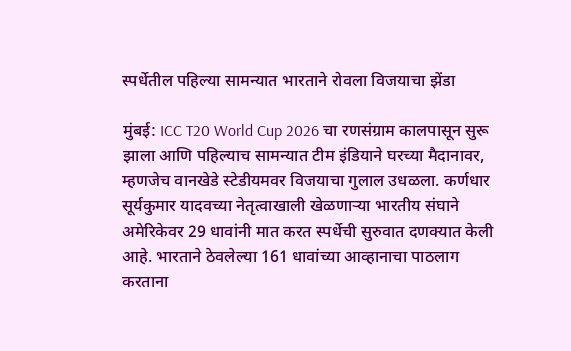स्पर्धेतील पहिल्या सामन्यात भारताने रोवला विजयाचा झेंडा

मुंबई: ICC T20 World Cup 2026 चा रणसंग्राम कालपासून सुरू झाला आणि पहिल्याच सामन्यात टीम इंडियाने घरच्या मैदानावर, म्हणजेच वानखेडे स्टेडीयमवर विजयाचा गुलाल उधळला. कर्णधार सूर्यकुमार यादवच्या नेतृत्वाखाली खेळणाऱ्या भारतीय संघाने अमेरिकेवर 29 धावांनी मात करत स्पर्धेची सुरुवात दणक्यात केली आहे. भारताने ठेवलेल्या 161 धावांच्या आव्हानाचा पाठलाग करताना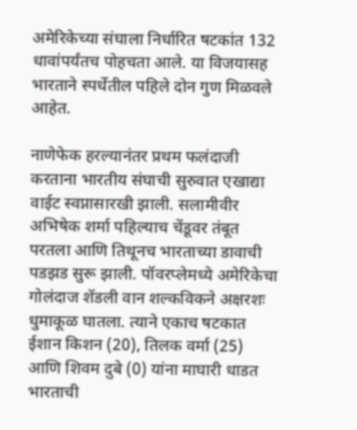अमेरिकेच्या संघाला निर्धारित षटकांत 132 धावांपर्यंतच पोहचता आले. या विजयासह भारताने स्पर्धेतील पहिले दोन गुण मिळवले आहेत.

नाणेफेक हरल्यानंतर प्रथम फलंदाजी करताना भारतीय संघाची सुरुवात एखाद्या वाईट स्वप्नासारखी झाली. सलामीवीर अभिषेक शर्मा पहिल्याच चेंडूवर तंबूत परतला आणि तिथूनच भारताच्या डावाची पडझड सुरू झाली. पॉवरप्लेमध्ये अमेरिकेचा गोलंदाज शॅडली वान शल्कविकने अक्षरशः धुमाकूळ घातला. त्याने एकाच षटकात ईशान किशन (20), तिलक वर्मा (25) आणि शिवम दुबे (0) यांना माघारी धाडत भारताची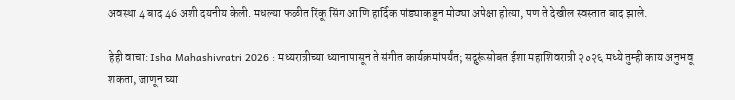अवस्था 4 बाद 46 अशी दयनीय केली. मधल्या फळीत रिंकू सिंग आणि हार्दिक पांड्याकडून मोठ्या अपेक्षा होत्या, पण ते देखील स्वस्तात बाद झाले.

हेही वाचा: Isha Mahashivratri 2026 : मध्यरात्रीच्या ध्यानापासून ते संगीत कार्यक्रमांपर्यंत; सद्गुरूंसोबत ईशा महाशिवरात्री २०२६ मध्ये तुम्ही काय अनुभवू शकता, जाणून घ्या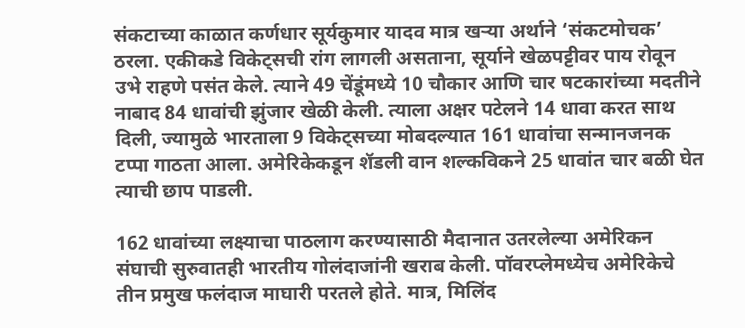संकटाच्या काळात कर्णधार सूर्यकुमार यादव मात्र खऱ्या अर्थाने ‘संकटमोचक’ ठरला. एकीकडे विकेट्सची रांग लागली असताना, सूर्याने खेळपट्टीवर पाय रोवून उभे राहणे पसंत केले. त्याने 49 चेंडूंमध्ये 10 चौकार आणि चार षटकारांच्या मदतीने नाबाद 84 धावांची झुंजार खेळी केली. त्याला अक्षर पटेलने 14 धावा करत साथ दिली, ज्यामुळे भारताला 9 विकेट्सच्या मोबदल्यात 161 धावांचा सन्मानजनक टप्पा गाठता आला. अमेरिकेकडून शॅडली वान शल्कविकने 25 धावांत चार बळी घेत त्याची छाप पाडली.

162 धावांच्या लक्ष्याचा पाठलाग करण्यासाठी मैदानात उतरलेल्या अमेरिकन संघाची सुरुवातही भारतीय गोलंदाजांनी खराब केली. पॉवरप्लेमध्येच अमेरिकेचे तीन प्रमुख फलंदाज माघारी परतले होते. मात्र, मिलिंद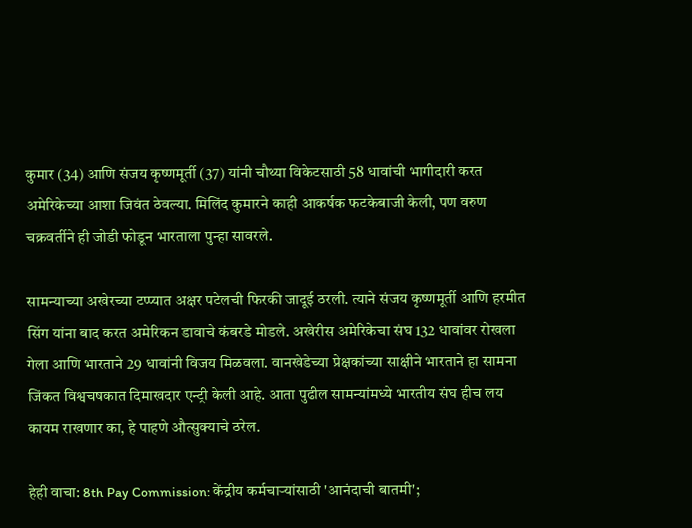कुमार (34) आणि संजय कृष्णमूर्ती (37) यांनी चौथ्या विकेटसाठी 58 धावांची भागीदारी करत अमेरिकेच्या आशा जिवंत ठेवल्या. मिलिंद कुमारने काही आकर्षक फटकेबाजी केली, पण वरुण चक्रवर्तीने ही जोडी फोडून भारताला पुन्हा सावरले.

सामन्याच्या अखेरच्या टप्प्यात अक्षर पटेलची फिरकी जादूई ठरली. त्याने संजय कृष्णमूर्ती आणि हरमीत सिंग यांना बाद करत अमेरिकन डावाचे कंबरडे मोडले. अखेरीस अमेरिकेचा संघ 132 धावांवर रोखला गेला आणि भारताने 29 धावांनी विजय मिळवला. वानखेडेच्या प्रेक्षकांच्या साक्षीने भारताने हा सामना जिंकत विश्वचषकात दिमाखदार एन्ट्री केली आहे. आता पुढील सामन्यांमध्ये भारतीय संघ हीच लय कायम राखणार का, हे पाहणे औत्सुक्याचे ठरेल.

हेही वाचा: 8th Pay Commission: केंद्रीय कर्मचाऱ्यांसाठी 'आनंदाची बातमी';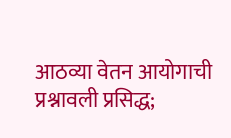आठव्या वेतन आयोगाची प्रश्नावली प्रसिद्ध;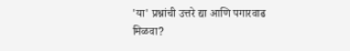'या' प्रश्नांची उत्तरे द्या आणि पगारवाढ मिळवा?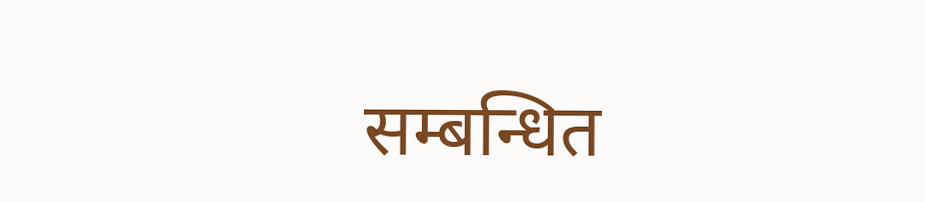सम्बन्धित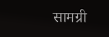सामग्री